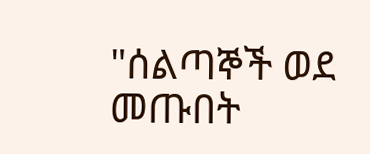"ሰልጣኞች ወደ መጡበት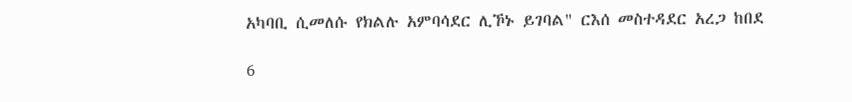አካባቢ ሲመለሱ የክልሉ አምባሳደር ሊኾኑ ይገባል" ርእሰ መስተዳደር አረጋ ከበደ

6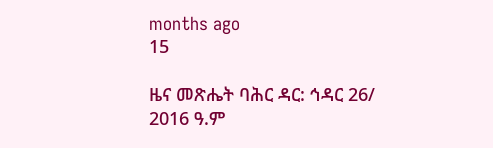months ago
15

ዜና መጽሔት ባሕር ዳር: ኅዳር 26/ 2016 ዓ.ም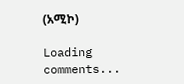(አሚኮ)

Loading comments...